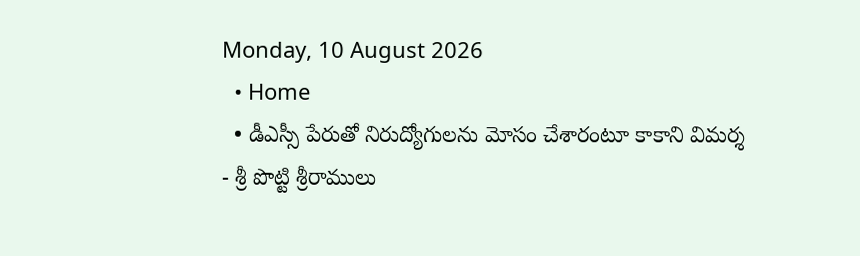Monday, 10 August 2026
  • Home
  • డీఎస్సీ పేరుతో నిరుద్యోగులను మోసం చేశారంటూ కాకాని విమర్శ
- శ్రీ పొట్టి శ్రీరాములు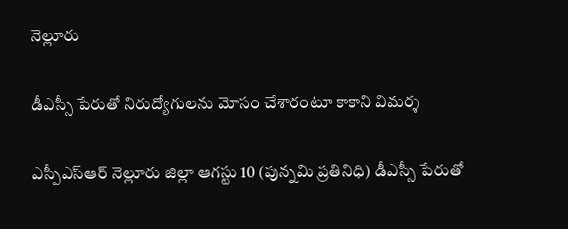నెల్లూరు

డీఎస్సీ పేరుతో నిరుద్యోగులను మోసం చేశారంటూ కాకాని విమర్శ

ఎస్పీఎస్ఆర్ నెల్లూరు జిల్లా ఆగస్టు 10 (పున్నమి ప్రతినిధి) డీఎస్సీ పేరుతో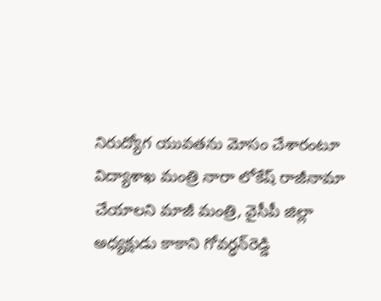నిరుద్యోగ యువతను మోసం చేశారంటూ విద్యాశాఖ మంత్రి నారా లోకేష్ రాజీనామా చేయాలని మాజీ మంత్రి, వైసీపీ జిల్లా అధ్యక్షుడు కాకాని గోవర్ధన్‌రెడ్డి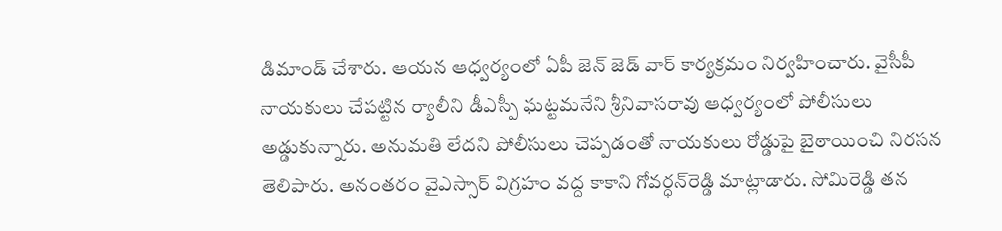డిమాండ్ చేశారు. ఆయన ఆధ్వర్యంలో ఏపీ జెన్ జెడ్ వార్ కార్యక్రమం నిర్వహించారు. వైసీపీ నాయకులు చేపట్టిన ర్యాలీని డీఎస్పీ ఘట్టమనేని శ్రీనివాసరావు ఆధ్వర్యంలో పోలీసులు అడ్డుకున్నారు. అనుమతి లేదని పోలీసులు చెప్పడంతో నాయకులు రోడ్డుపై బైఠాయించి నిరసన తెలిపారు. అనంతరం వైఎస్సార్ విగ్రహం వద్ద కాకాని గోవర్ధన్‌రెడ్డి మాట్లాడారు. సోమిరెడ్డి తన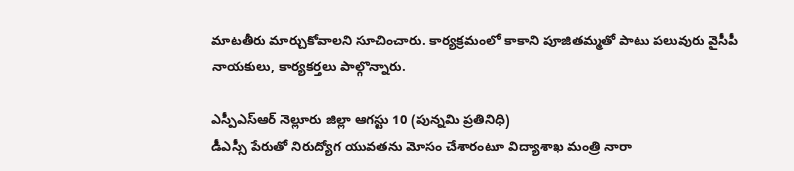మాటతీరు మార్చుకోవాలని సూచించారు. కార్యక్రమంలో కాకాని పూజితమ్మతో పాటు పలువురు వైసీపీ నాయకులు, కార్యకర్తలు పాల్గొన్నారు.

ఎస్పీఎస్ఆర్ నెల్లూరు జిల్లా ఆగస్టు 10 (పున్నమి ప్రతినిధి)
డీఎస్సీ పేరుతో నిరుద్యోగ యువతను మోసం చేశారంటూ విద్యాశాఖ మంత్రి నారా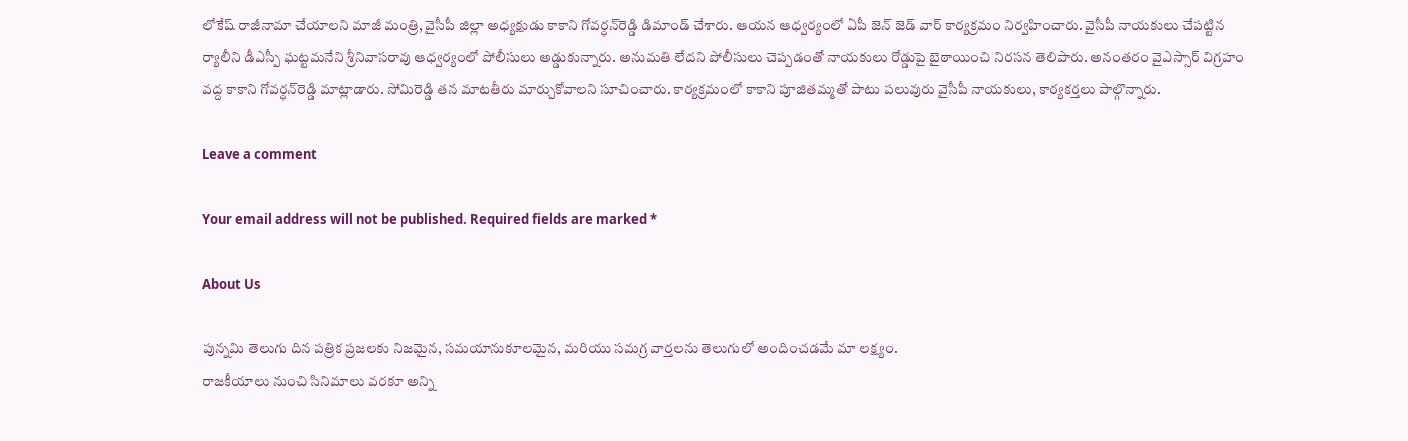లోకేష్ రాజీనామా చేయాలని మాజీ మంత్రి, వైసీపీ జిల్లా అధ్యక్షుడు కాకాని గోవర్ధన్‌రెడ్డి డిమాండ్ చేశారు. ఆయన ఆధ్వర్యంలో ఏపీ జెన్ జెడ్ వార్ కార్యక్రమం నిర్వహించారు. వైసీపీ నాయకులు చేపట్టిన ర్యాలీని డీఎస్పీ ఘట్టమనేని శ్రీనివాసరావు ఆధ్వర్యంలో పోలీసులు అడ్డుకున్నారు. అనుమతి లేదని పోలీసులు చెప్పడంతో నాయకులు రోడ్డుపై బైఠాయించి నిరసన తెలిపారు. అనంతరం వైఎస్సార్ విగ్రహం వద్ద కాకాని గోవర్ధన్‌రెడ్డి మాట్లాడారు. సోమిరెడ్డి తన మాటతీరు మార్చుకోవాలని సూచించారు. కార్యక్రమంలో కాకాని పూజితమ్మతో పాటు పలువురు వైసీపీ నాయకులు, కార్యకర్తలు పాల్గొన్నారు.

Leave a comment

Your email address will not be published. Required fields are marked *

About Us

పున్నమి తెలుగు దిన పత్రిక ప్రజలకు నిజమైన, సమయానుకూలమైన, మరియు సమగ్ర వార్తలను తెలుగులో అందించడమే మా లక్ష్యం.
రాజకీయాలు నుంచి సినిమాలు వరకూ అన్ని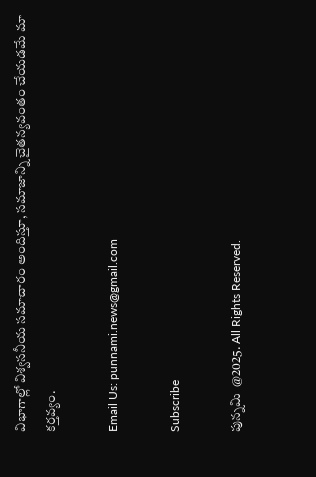విభాగాల్లో విశ్వసనీయ సమాచారం అందిస్తూ, సమాజాన్ని చైతన్యవంతం చేయడమే మా కర్తవ్యం.

Email Us: punnami.news@gmail.com

Subscribe

పున్నమి  @2025. All Rights Reserved.